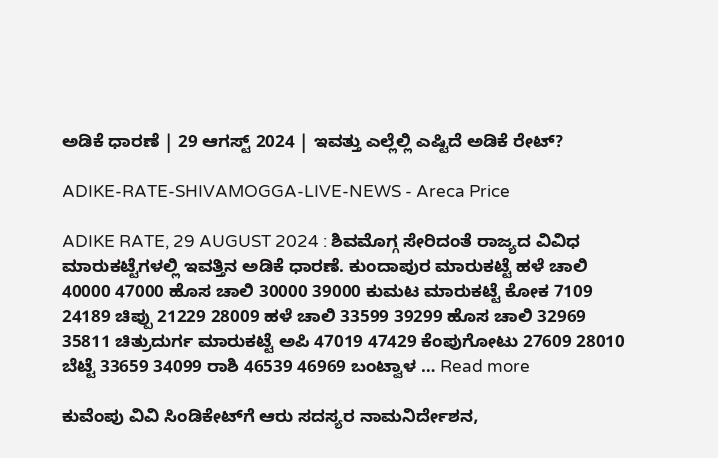ಅಡಿಕೆ ಧಾರಣೆ | 29 ಆಗಸ್ಟ್‌ 2024 | ಇವತ್ತು ಎಲ್ಲೆಲ್ಲಿ ಎಷ್ಟಿದೆ ಅಡಿಕೆ ರೇಟ್?

ADIKE-RATE-SHIVAMOGGA-LIVE-NEWS - Areca Price

ADIKE RATE, 29 AUGUST 2024 : ಶಿವಮೊಗ್ಗ ಸೇರಿದಂತೆ ರಾಜ್ಯದ ವಿವಿಧ ಮಾರುಕಟ್ಟೆಗಳಲ್ಲಿ ಇವತ್ತಿನ ಅಡಿಕೆ ಧಾರಣೆ. ಕುಂದಾಪುರ ಮಾರುಕಟ್ಟೆ ಹಳೆ ಚಾಲಿ 40000 47000 ಹೊಸ ಚಾಲಿ 30000 39000 ಕುಮಟ ಮಾರುಕಟ್ಟೆ ಕೋಕ 7109 24189 ಚಿಪ್ಪು 21229 28009 ಹಳೆ ಚಾಲಿ 33599 39299 ಹೊಸ ಚಾಲಿ 32969 35811 ಚಿತ್ರುದುರ್ಗ ಮಾರುಕಟ್ಟೆ ಅಪಿ 47019 47429 ಕೆಂಪುಗೋಟು 27609 28010 ಬೆಟ್ಟೆ 33659 34099 ರಾಶಿ 46539 46969 ಬಂಟ್ವಾಳ … Read more

ಕುವೆಂಪು ವಿವಿ ಸಿಂಡಿಕೇಟ್‌ಗೆ ಆರು ಸದಸ್ಯರ ನಾಮನಿರ್ದೇಶನ,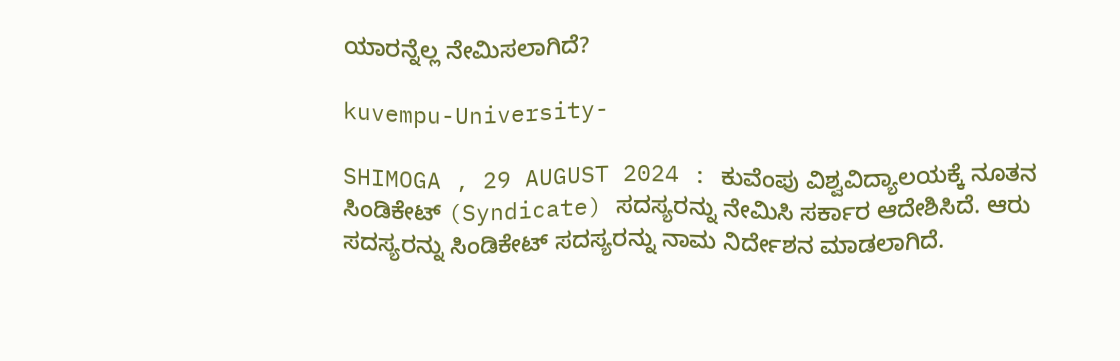ಯಾರನ್ನೆಲ್ಲ ನೇಮಿಸಲಾಗಿದೆ?

kuvempu-University-

SHIMOGA , 29 AUGUST 2024 : ಕುವೆಂಪು ವಿಶ್ವವಿದ್ಯಾಲಯಕ್ಕೆ ನೂತನ ಸಿಂಡಿಕೇಟ್‌ (Syndicate) ಸದಸ್ಯರನ್ನು ನೇಮಿಸಿ ಸರ್ಕಾರ ಆದೇಶಿಸಿದೆ. ಆರು ಸದಸ್ಯರನ್ನು ಸಿಂಡಿಕೇಟ್‌ ಸದಸ್ಯರನ್ನು ನಾಮ ನಿರ್ದೇಶನ ಮಾಡಲಾಗಿದೆ.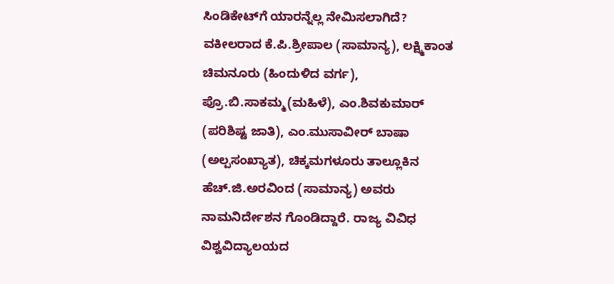ಸಿಂಡಿಕೇಟ್‌ಗೆ ಯಾರನ್ನೆಲ್ಲ ನೇಮಿಸಲಾಗಿದೆ? ವಕೀಲರಾದ ಕೆ.ಪಿ.ಶ್ರೀಪಾಲ (ಸಾಮಾನ್ಯ), ಲಕ್ಷ್ಮಿಕಾಂತ ಚಿಮನೂರು (ಹಿಂದುಳಿದ ವರ್ಗ), ಪ್ರೊ.ಬಿ.ಸಾಕಮ್ಮ(ಮಹಿಳೆ), ಎಂ.ಶಿವಕುಮಾರ್ (ಪರಿಶಿಷ್ಟ ಜಾತಿ), ಎಂ.ಮುಸಾವೀರ್ ಬಾಷಾ (ಅಲ್ಪಸಂಖ್ಯಾತ), ಚಿಕ್ಕಮಗಳೂರು ತಾಲ್ಲೂಕಿನ ಹೆಚ್.ಜಿ.ಅರವಿಂದ (ಸಾಮಾನ್ಯ) ಅವರು ನಾಮನಿರ್ದೇಶನ ಗೊಂಡಿದ್ದಾರೆ. ರಾಜ್ಯ ವಿವಿಧ ವಿಶ್ವವಿದ್ಯಾಲಯದ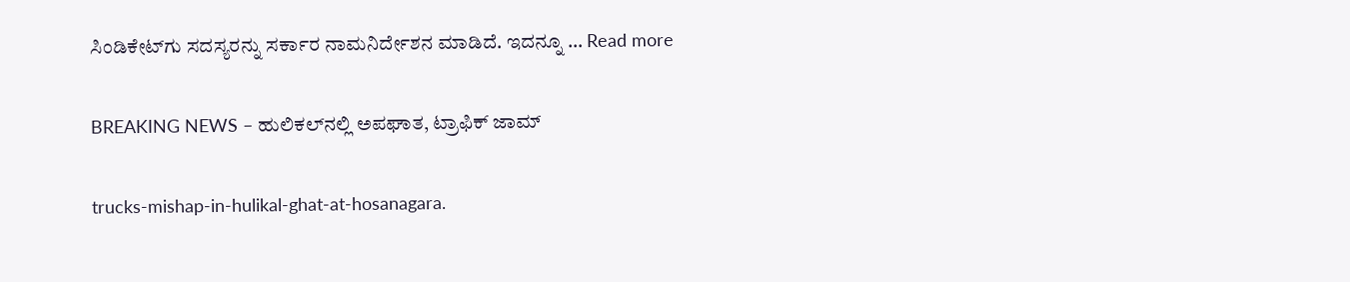ಸಿಂಡಿಕೇಟ್‌ಗು ಸದಸ್ಯರನ್ನು ಸರ್ಕಾರ ನಾಮನಿರ್ದೇಶನ ಮಾಡಿದೆ. ಇದನ್ನೂ … Read more

BREAKING NEWS – ಹುಲಿಕಲ್‌ನಲ್ಲಿ ಅಪಘಾತ, ಟ್ರಾಫಿಕ್‌ ಜಾಮ್

trucks-mishap-in-hulikal-ghat-at-hosanagara.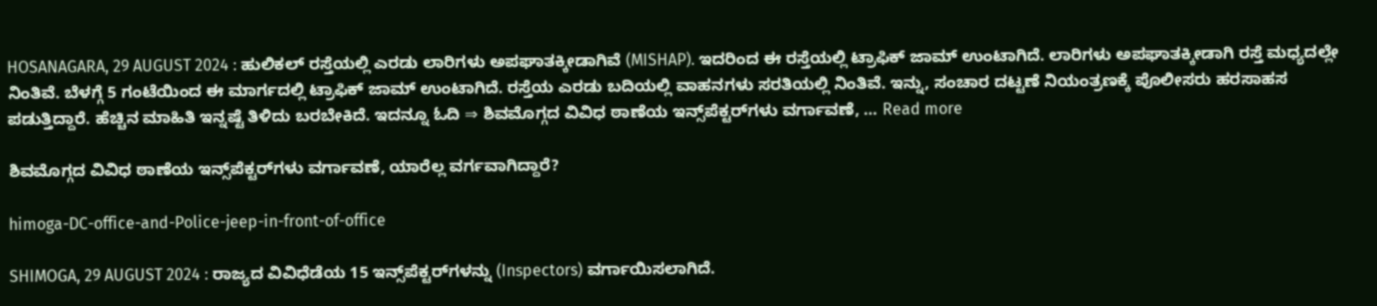HOSANAGARA, 29 AUGUST 2024 : ಹುಲಿಕಲ್‌ ರಸ್ತೆಯಲ್ಲಿ ಎರಡು ಲಾರಿಗಳು ಅಪಘಾತಕ್ಕೀಡಾಗಿವೆ (MISHAP). ಇದರಿಂದ ಈ ರಸ್ತೆಯಲ್ಲಿ ಟ್ರಾಫಿಕ್‌ ಜಾಮ್‌ ಉಂಟಾಗಿದೆ. ಲಾರಿಗಳು ಅಪಘಾತಕ್ಕೀಡಾಗಿ ರಸ್ತೆ ಮಧ್ಯದಲ್ಲೇ ನಿಂತಿವೆ. ಬೆಳಗ್ಗೆ 5 ಗಂಟೆಯಿಂದ ಈ ಮಾರ್ಗದಲ್ಲಿ ಟ್ರಾಫಿಕ್‌ ಜಾಮ್‌ ಉಂಟಾಗಿದೆ. ರಸ್ತೆಯ ಎರಡು ಬದಿಯಲ್ಲಿ ವಾಹನಗಳು ಸರತಿಯಲ್ಲಿ ನಿಂತಿವೆ. ಇನ್ನು, ಸಂಚಾರ ದಟ್ಟಣೆ ನಿಯಂತ್ರಣಕ್ಕೆ ಪೊಲೀಸರು ಹರಸಾಹಸ ಪಡುತ್ತಿದ್ದಾರೆ. ಹೆಚ್ಚಿನ ಮಾಹಿತಿ ಇನ್ನಷ್ಟೆ ತಿಳಿದು ಬರಬೇಕಿದೆ. ಇದನ್ನೂ ಓದಿ ⇒ ಶಿವಮೊಗ್ಗದ ವಿವಿಧ ಠಾಣೆಯ ಇನ್ಸ್‌ಪೆಕ್ಟರ್‌ಗಳು ವರ್ಗಾವಣೆ, … Read more

ಶಿವಮೊಗ್ಗದ ವಿವಿಧ ಠಾಣೆಯ ಇನ್ಸ್‌ಪೆಕ್ಟರ್‌ಗಳು ವರ್ಗಾವಣೆ, ಯಾರೆಲ್ಲ ವರ್ಗವಾಗಿದ್ದಾರೆ?

himoga-DC-office-and-Police-jeep-in-front-of-office

SHIMOGA, 29 AUGUST 2024 : ರಾಜ್ಯದ ವಿವಿಧೆಡೆಯ 15 ಇನ್ಸ್‌ಪೆಕ್ಟರ್‌ಗಳನ್ನು (Inspectors) ವರ್ಗಾಯಿಸಲಾಗಿದೆ.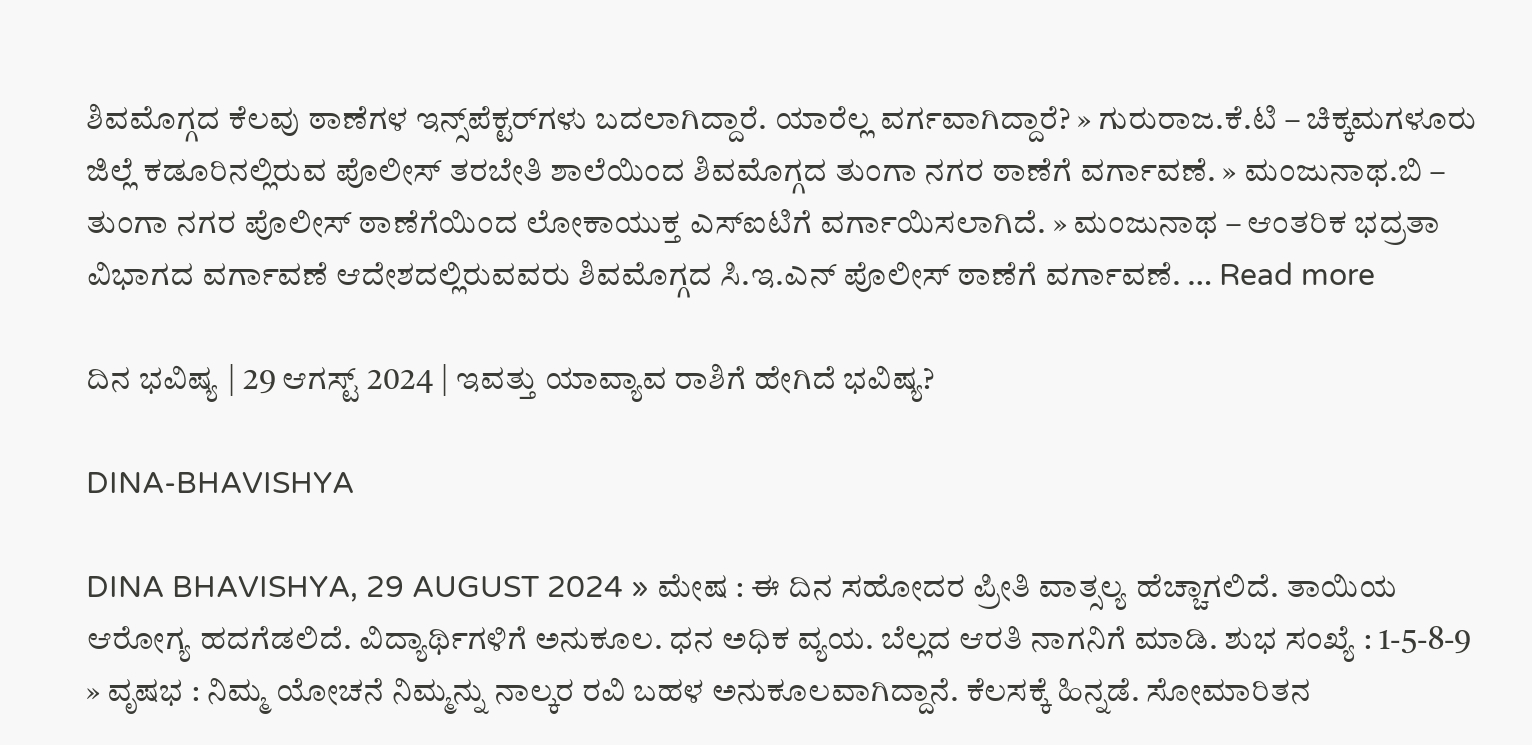ಶಿವಮೊಗ್ಗದ ಕೆಲವು ಠಾಣೆಗಳ ಇನ್ಸ್‌ಪೆಕ್ಟರ್‌ಗಳು ಬದಲಾಗಿದ್ದಾರೆ. ಯಾರೆಲ್ಲ ವರ್ಗವಾಗಿದ್ದಾರೆ? » ಗುರುರಾಜ.ಕೆ.ಟಿ – ಚಿಕ್ಕಮಗಳೂರು ಜಿಲ್ಲೆ ಕಡೂರಿನಲ್ಲಿರುವ ಪೊಲೀಸ್‌ ತರಬೇತಿ ಶಾಲೆಯಿಂದ ಶಿವಮೊಗ್ಗದ ತುಂಗಾ ನಗರ ಠಾಣೆಗೆ ವರ್ಗಾವಣೆ. » ಮಂಜುನಾಥ.ಬಿ – ತುಂಗಾ ನಗರ ಪೊಲೀಸ್‌ ಠಾಣೆಗೆಯಿಂದ ಲೋಕಾಯುಕ್ತ ಎಸ್‌ಐಟಿಗೆ ವರ್ಗಾಯಿಸಲಾಗಿದೆ. » ಮಂಜುನಾಥ – ಆಂತರಿಕ ಭದ್ರತಾ ವಿಭಾಗದ ವರ್ಗಾವಣೆ ಆದೇಶದಲ್ಲಿರುವವರು ಶಿವಮೊಗ್ಗದ ಸಿ.ಇ.ಎನ್‌ ಪೊಲೀಸ್‌ ಠಾಣೆಗೆ ವರ್ಗಾವಣೆ. … Read more

ದಿನ ಭವಿಷ್ಯ | 29 ಆಗಸ್ಟ್‌ 2024 | ಇವತ್ತು ಯಾವ್ಯಾವ ರಾಶಿಗೆ ಹೇಗಿದೆ ಭವಿಷ್ಯ?

DINA-BHAVISHYA

DINA BHAVISHYA, 29 AUGUST 2024 » ಮೇಷ : ಈ ದಿನ ಸಹೋದರ ಪ್ರೀತಿ ವಾತ್ಸಲ್ಯ ಹೆಚ್ಚಾಗಲಿದೆ. ತಾಯಿಯ ಆರೋಗ್ಯ ಹದಗೆಡಲಿದೆ. ವಿದ್ಯಾರ್ಥಿಗಳಿಗೆ ಅನುಕೂಲ. ಧನ ಅಧಿಕ ವ್ಯಯ. ಬೆಲ್ಲದ ಆರತಿ ನಾಗನಿಗೆ ಮಾಡಿ. ಶುಭ ಸಂಖ್ಯೆ : 1-5-8-9 » ವೃಷಭ : ನಿಮ್ಮ ಯೋಚನೆ ನಿಮ್ಮನ್ನು ನಾಲ್ಕರ ರವಿ ಬಹಳ ಅನುಕೂಲವಾಗಿದ್ದಾನೆ. ಕೆಲಸಕ್ಕೆ ಹಿನ್ನಡೆ. ಸೋಮಾರಿತನ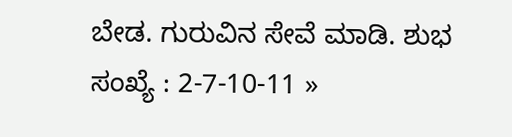ಬೇಡ. ಗುರುವಿನ ಸೇವೆ ಮಾಡಿ. ಶುಭ ಸಂಖ್ಯೆ : 2-7-10-11 »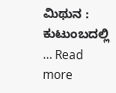ಮಿಥುನ : ಕುಟುಂಬದಲ್ಲಿ … Read more